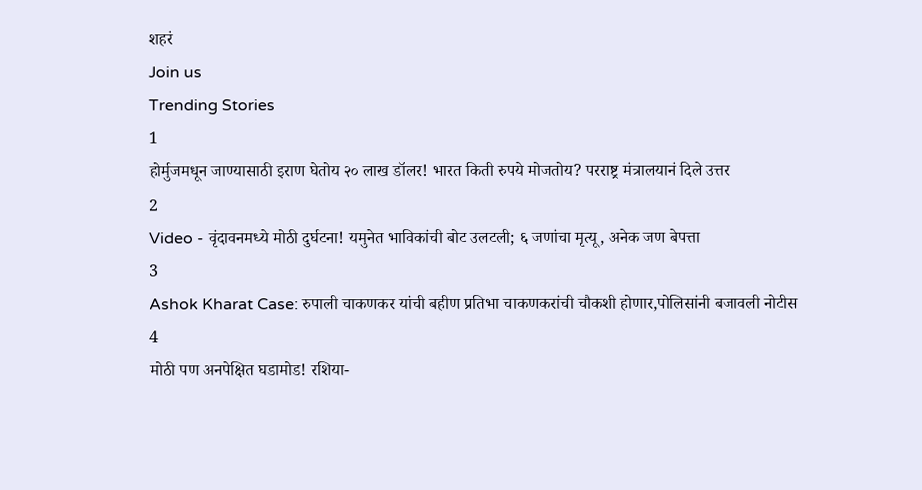शहरं
Join us
Trending Stories
1
होर्मुजमधून जाण्यासाठी इराण घेतोय २० लाख डॉलर! भारत किती रुपये मोजतोय? परराष्ट्र मंत्रालयानं दिले उत्तर
2
Video - वृंदावनमध्ये मोठी दुर्घटना! यमुनेत भाविकांची बोट उलटली; ६ जणांचा मृत्यू, अनेक जण बेपत्ता
3
Ashok Kharat Case: रुपाली चाकणकर यांची बहीण प्रतिभा चाकणकरांची चौकशी होणार,पोलिसांनी बजावली नोटीस
4
मोठी पण अनपेक्षित घडामोड! रशिया-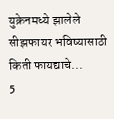युक्रेनमध्ये झालेले सीझफायर भविष्यासाठी किती फायद्याचे...
5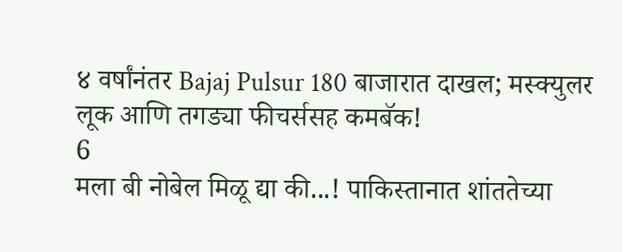४ वर्षांनंतर Bajaj Pulsur 180 बाजारात दाखल; मस्क्युलर लूक आणि तगड्या फीचर्ससह कमबॅक!
6
मला बी नोबेल मिळू द्या की...! पाकिस्तानात शांततेच्या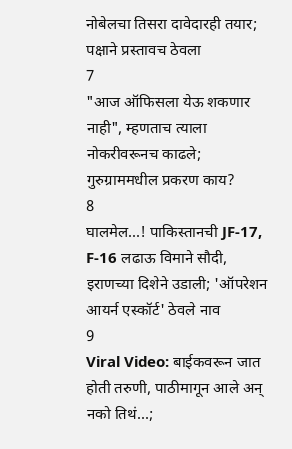नोबेलचा तिसरा दावेदारही तयार; पक्षाने प्रस्तावच ठेवला
7
"आज ऑफिसला येऊ शकणार नाही", म्हणताच त्याला नोकरीवरूनच काढले; गुरुग्राममधील प्रकरण काय?
8
घालमेल...! पाकिस्तानची JF-17, F-16 लढाऊ विमाने सौदी, इराणच्या दिशेने उडाली; 'ऑपरेशन आयर्न एस्कॉर्ट' ठेवले नाव
9
Viral Video: बाईकवरून जात होती तरुणी, पाठीमागून आले अन् नको तिथं...;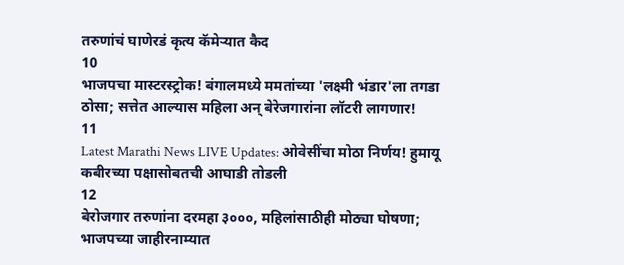तरुणांचं घाणेरडं कृत्य कॅमेऱ्यात कैद
10
भाजपचा मास्टरस्ट्रोक! बंगालमध्ये ममतांच्या 'लक्ष्मी भंडार'ला तगडा ठोसा; सत्तेत आल्यास महिला अन् बेरेजगारांना लॉटरी लागणार!
11
Latest Marathi News LIVE Updates: ओवेसींचा मोठा निर्णय! हुमायू कबीरच्या पक्षासोबतची आघाडी तोडली
12
बेरोजगार तरुणांना दरमहा ३०००, महिलांसाठीही मोठ्या घोषणा; भाजपच्या जाहीरनाम्यात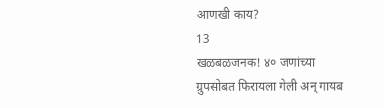आणखी काय?
13
खळबळजनक! ४० जणांच्या ग्रुपसोबत फिरायला गेली अन् गायब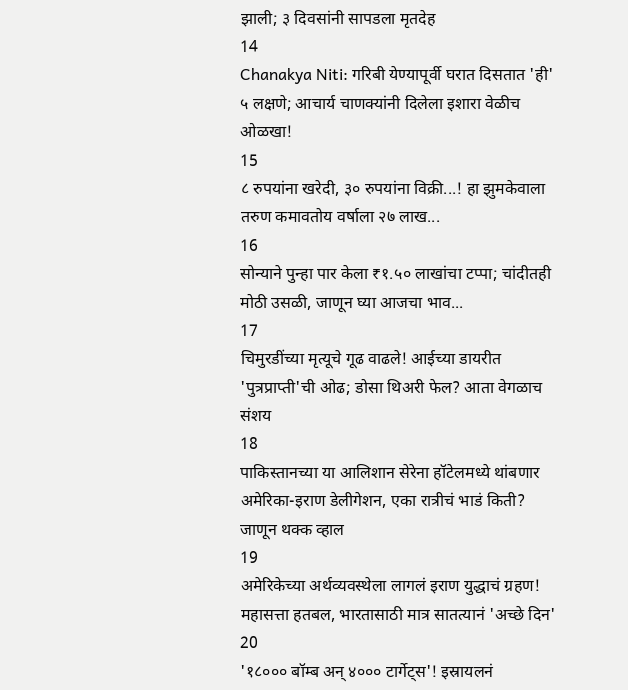झाली; ३ दिवसांनी सापडला मृतदेह
14
Chanakya Niti: गरिबी येण्यापूर्वी घरात दिसतात 'ही' ५ लक्षणे; आचार्य चाणक्यांनी दिलेला इशारा वेळीच ओळखा!
15
८ रुपयांना खरेदी, ३० रुपयांना विक्री...! हा झुमकेवाला तरुण कमावतोय वर्षाला २७ लाख...
16
सोन्याने पुन्हा पार केला ₹१.५० लाखांचा टप्पा; चांदीतही मोठी उसळी, जाणून घ्या आजचा भाव...
17
चिमुरडींच्या मृत्यूचे गूढ वाढले! आईच्या डायरीत 'पुत्रप्राप्ती'ची ओढ; डोसा थिअरी फेल? आता वेगळाच संशय
18
पाकिस्तानच्या या आलिशान सेरेना हॉटेलमध्ये थांबणार अमेरिका-इराण डेलीगेशन, एका रात्रीचं भाडं किती? जाणून थक्क व्हाल
19
अमेरिकेच्या अर्थव्यवस्थेला लागलं इराण युद्धाचं ग्रहण! महासत्ता हतबल, भारतासाठी मात्र सातत्यानं 'अच्छे दिन'
20
'१८००० बॉम्ब अन् ४००० टार्गेट्स'! इस्रायलनं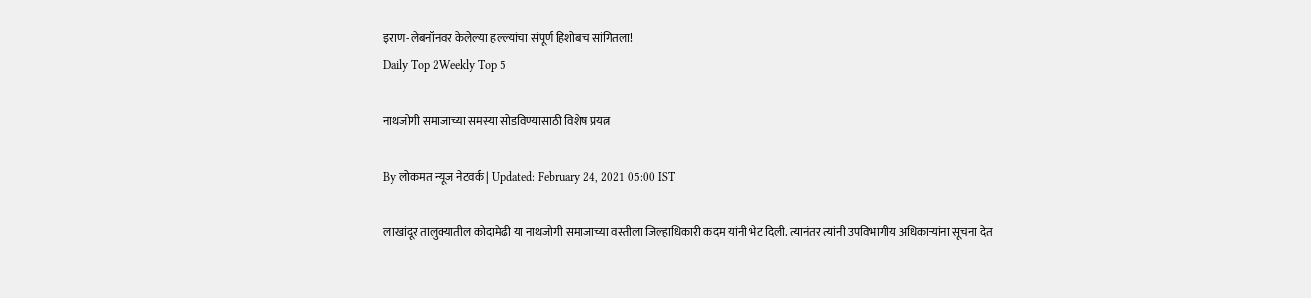इराण-लेबनॉनवर केलेल्या हल्ल्यांचा संपूर्ण हिशोबच सांगितला!
Daily Top 2Weekly Top 5

नाथजोगी समाजाच्या समस्या सोडविण्यासाठी विशेष प्रयत्न

By लोकमत न्यूज नेटवर्क | Updated: February 24, 2021 05:00 IST

लाखांदूर तालुक्यातील कोदामेढी या नाथजोगी समाजाच्या वस्तीला जिल्हाधिकारी कदम यांनी भेट दिली. त्यानंतर त्यांनी उपविभागीय अधिकाऱ्यांना सूचना देत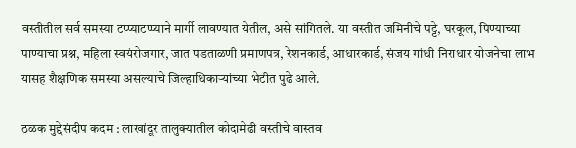वस्तीतील सर्व समस्या टप्प्याटप्प्याने मार्गी लावण्यात येतील, असे सांगितले. या वस्तीत जमिनीचे पट्टे, घरकूल, पिण्याच्या पाण्याचा प्रश्न, महिला स्वयंरोजगार, जात पडताळणी प्रमाणपत्र, रेशनकार्ड, आधारकार्ड, संजय गांधी निराधार योजनेचा लाभ यासह शैक्षणिक समस्या असल्याचे जिल्हाधिकाऱ्यांच्या भेटीत पुढे आले.

ठळक मुद्देसंदीप कदम : लाखांदूर तालुक्यातील कोदामेढी वस्तीचे वास्तव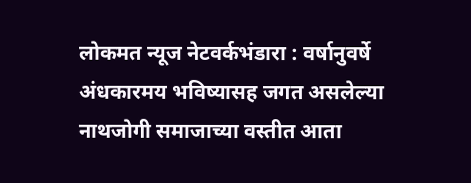लोकमत न्यूज नेटवर्कभंडारा : वर्षानुवर्षे अंधकारमय भविष्यासह जगत असलेल्या नाथजोगी समाजाच्या वस्तीत आता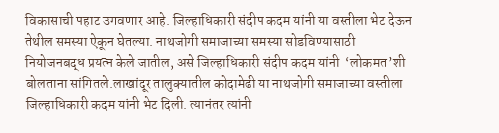विकासाची पहाट उगवणार आहे. जिल्हाधिकारी संदीप कदम यांनी या वस्तीला भेट देऊन तेथील समस्या ऐकून घेतल्या. नाथजोगी समाजाच्या समस्या सोडविण्यासाठी नियोजनबद्ध प्रयत्न केले जातील, असे जिल्हाधिकारी संदीप कदम यांनी  ‘लोकमत’शी बोलताना सांगितले.लाखांदूर तालुक्यातील कोदामेढी या नाथजोगी समाजाच्या वस्तीला जिल्हाधिकारी कदम यांनी भेट दिली. त्यानंतर त्यांनी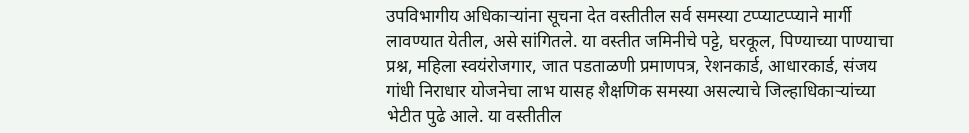उपविभागीय अधिकाऱ्यांना सूचना देत वस्तीतील सर्व समस्या टप्प्याटप्प्याने मार्गी लावण्यात येतील, असे सांगितले. या वस्तीत जमिनीचे पट्टे, घरकूल, पिण्याच्या पाण्याचा प्रश्न, महिला स्वयंरोजगार, जात पडताळणी प्रमाणपत्र, रेशनकार्ड, आधारकार्ड, संजय गांधी निराधार योजनेचा लाभ यासह शैक्षणिक समस्या असल्याचे जिल्हाधिकाऱ्यांच्या भेटीत पुढे आले. या वस्तीतील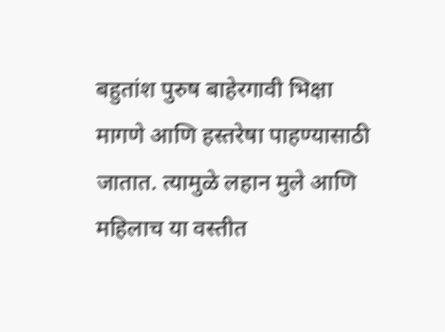बहुतांश पुरुष बाहेरगावी भिक्षा मागणे आणि हस्तरेषा पाहण्यासाठी जातात. त्यामुळे लहान मुले आणि महिलाच या वस्तीत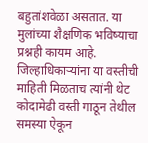बहुतांशवेळा असतात. या मुलांच्या शैक्षणिक भविष्याचा प्रश्नही कायम आहे. जिल्हाधिकाऱ्यांना या वस्तीची माहिती मिळताच त्यांनी थेट कोदामेढी वस्ती गाठून तेथील समस्या ऐकून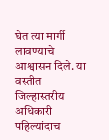घेत त्या मार्गी लावण्याचे आश्वासन दिले. या वस्तीत जिल्हास्तरीय अधिकारी पहिल्यांदाच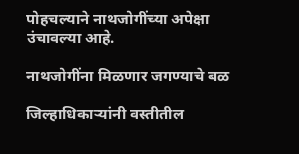पोहचल्याने नाथजोगींच्या अपेक्षा उंचावल्या आहे.

नाथजोगींना मिळणार जगण्याचे बळ

जिल्हाधिकाऱ्यांनी वस्तीतील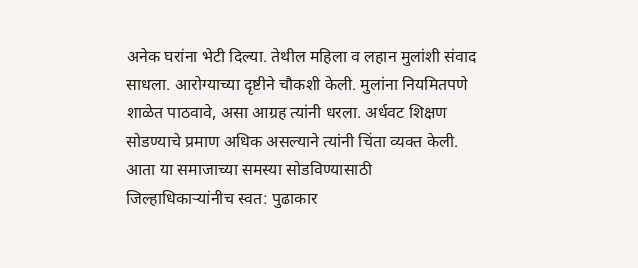अनेक घरांना भेटी दिल्या. तेथील महिला व लहान मुलांशी संवाद साधला. आरोग्याच्या दृष्टीने चौकशी केली. मुलांना नियमितपणे शाळेत पाठवावे, असा आग्रह त्यांनी धरला. अर्धवट शिक्षण सोडण्याचे प्रमाण अधिक असल्याने त्यांनी चिंता व्यक्त केली. आता या समाजाच्या समस्या सोडविण्यासाठी जिल्हाधिकाऱ्यांनीच स्वत: पुढाकार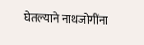घेतल्याने नाथजोगींना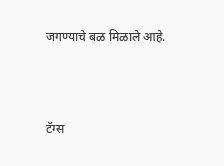जगण्याचे बळ मिळाले आहे.



टॅग्स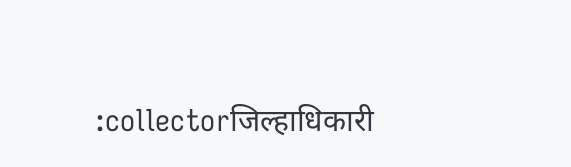:collectorजिल्हाधिकारी